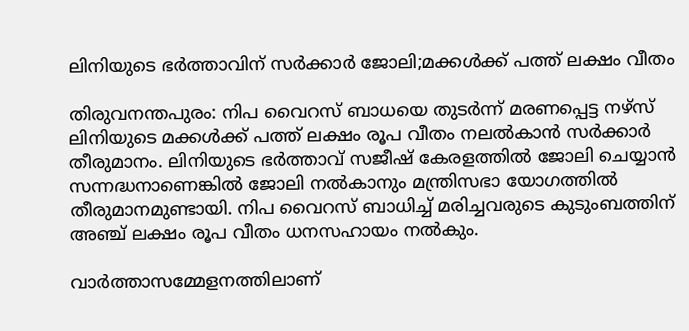ലിനിയുടെ ഭര്‍ത്താവിന് സര്‍ക്കാര്‍ ജോലി;മക്കള്‍ക്ക് പത്ത് ലക്ഷം വീതം

തിരുവനന്തപുരം: നിപ വൈറസ് ബാധയെ തുടര്‍ന്ന് മരണപ്പെട്ട നഴ്‌സ് ലിനിയുടെ മക്കള്‍ക്ക് പത്ത് ലക്ഷം രൂപ വീതം നലല്‍കാന്‍ സര്‍ക്കാര്‍ തീരുമാനം. ലിനിയുടെ ഭര്‍ത്താവ് സജീഷ് കേരളത്തില്‍ ജോലി ചെയ്യാന്‍ സന്നദ്ധനാണെങ്കില്‍ ജോലി നല്‍കാനും മന്ത്രിസഭാ യോഗത്തില്‍ തീരുമാനമുണ്ടായി. നിപ വൈറസ് ബാധിച്ച് മരിച്ചവരുടെ കുടുംബത്തിന് അഞ്ച് ലക്ഷം രൂപ വീതം ധനസഹായം നല്‍കും.

വാര്‍ത്താസമ്മേളനത്തിലാണ്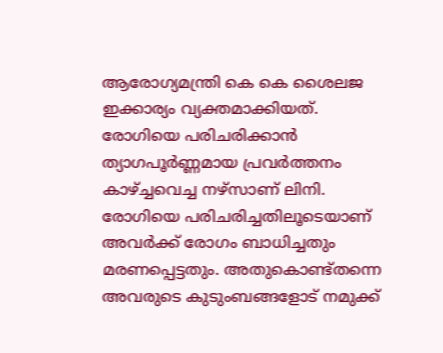ആരോഗ്യമന്ത്രി കെ കെ ശൈലജ ഇക്കാര്യം വ്യക്തമാക്കിയത്. രോഗിയെ പരിചരിക്കാന്‍ ത്യാഗപൂര്‍ണ്ണമായ പ്രവര്‍ത്തനം കാഴ്ച്ചവെച്ച നഴ്‌സാണ് ലിനി. രോഗിയെ പരിചരിച്ചതിലൂടെയാണ് അവര്‍ക്ക് രോഗം ബാധിച്ചതും മരണപ്പെട്ടതും. അതുകൊണ്ട്തന്നെ അവരുടെ കുടുംബങ്ങളോട് നമുക്ക്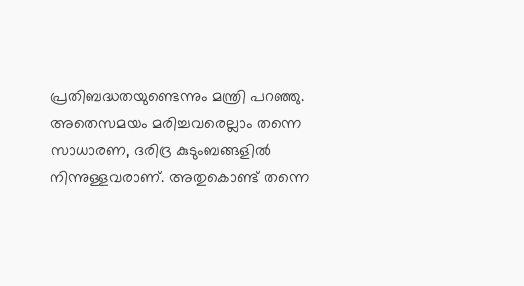പ്രതിബദ്ധതയുണ്ടെന്നും മന്ത്രി പറഞ്ഞു. അതെസമയം മരിച്ചവരെല്ലാം തന്നെ സാധാരണ, ദരിദ്ര കുടുംബങ്ങളില്‍ നിന്നുള്ളവരാണ്. അതുകൊണ്ട് തന്നെ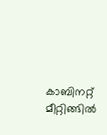കാബിനറ്റ് മീറ്റിങ്ങില്‍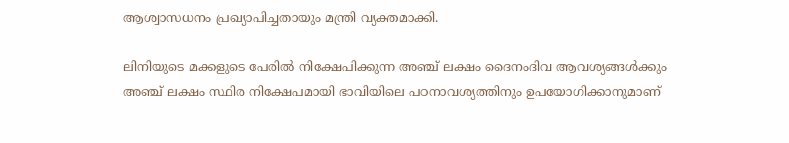ആശ്വാസധനം പ്രഖ്യാപിച്ചതായും മന്ത്രി വ്യക്തമാക്കി.

ലിനിയുടെ മക്കളുടെ പേരില്‍ നിക്ഷേപിക്കുന്ന അഞ്ച് ലക്ഷം ദൈനംദിവ ആവശ്യങ്ങള്‍ക്കും അഞ്ച് ലക്ഷം സ്ഥിര നിക്ഷേപമായി ഭാവിയിലെ പഠനാവശ്യത്തിനും ഉപയോഗിക്കാനുമാണ്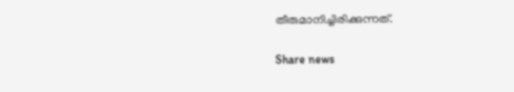തീരുമാനിച്ചിരിക്കുന്നത്.

Share news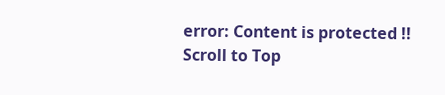error: Content is protected !!
Scroll to Top